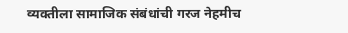व्यक्तीला सामाजिक संबंधांची गरज नेहमीच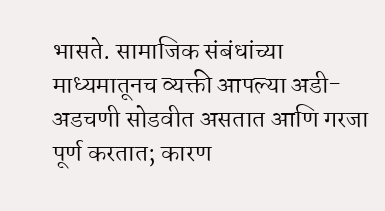भासते. सामाजिक संबंधांच्या माध्यमातूनच व्यक्ती आपल्या अडी-अडचणी सोडवीत असतात आणि गरजा पूर्ण करतात; कारण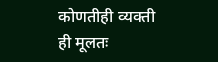कोणतीही व्यक्ती ही मूलतः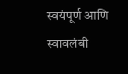स्वयंपूर्ण आणि स्वावलंबी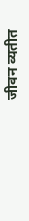जीवन व्यतीत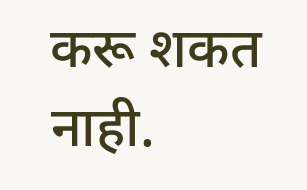करू शकत नाही.